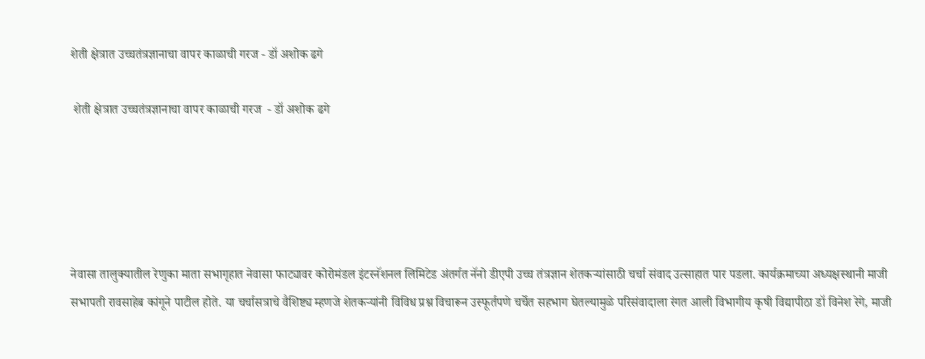शेती क्षेत्रात उच्चतंत्रज्ञानाचा वापर काळाची गरज - डॉ अशोक ढगे

 शेती क्षेत्रात उच्चतंत्रज्ञानाचा वापर काळाची गरज  - डॉ अशोक ढगे





नेवासा तालुक्यातील रेणुका माता सभागृहात नेवासा फाट्यावर कोरोमंडल इंटरनॅशनल लिमिटेड अंतर्गत नॅनो डीएपी उच्च तंत्रज्ञान शेतकऱ्यांसाठी चर्चा संवाद उत्साहात पार पडला. कार्यक्रमाच्या अध्यक्षस्थानी माजी सभापती रावसाहेब कांगूने पाटील होते. या चर्चासत्राचे वैशिष्ट्य म्हणजे शेतकऱ्यांनी विविध प्रश्न विचारून उस्फूर्तपणे चर्चेत सहभाग घेतल्यामुळे परिसंवादाला रंगत आली विभागीय कृषी विद्यापीठा डॉ विनेश रेगे, माजी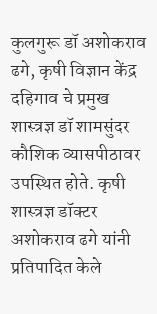कुलगुरू डॉ अशोकराव ढगे, कृषी विज्ञान केंद्र दहिगाव चे प्रमुख शास्त्रज्ञ डॉ शामसुंदर कौशिक व्यासपीठावर उपस्थित होते. कृषी शास्त्रज्ञ डॉक्टर अशोकराव ढगे यांनी प्रतिपादित केले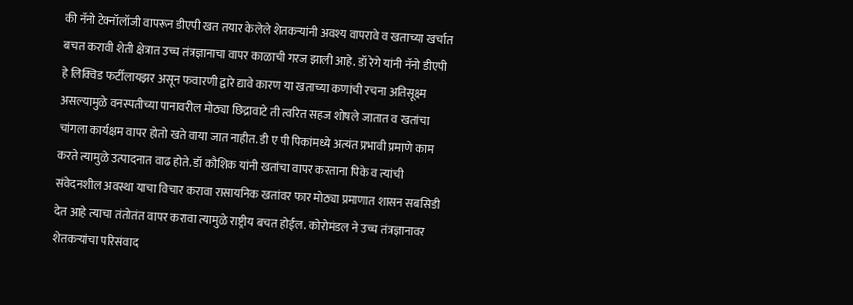की नॅनो टेक्नॉलॉजी वापरून डीएपी खत तयार केलेले शेतकऱ्यांनी अवश्य वापरावे व खताच्या खर्चात बचत करावी शेती क्षेत्रात उच्च तंत्रज्ञानाचा वापर काळाची गरज झाली आहे. डॉ रेगे यांनी नॅनो डीएपी हे लिक्विड फर्टीलायझर असून फवारणी द्वारे द्यावे कारण या खताच्या कणांची रचना अतिसूक्ष्म असल्यामुळे वनस्पतीच्या पानावरील मोठ्या छिद्रावाटे ती त्वरित सहज शोषले जातात व खतांचा चांगला कार्यक्षम वापर होतो खते वाया जात नाहीत. डी ए पी पिकांमध्ये अत्यंत प्रभावी प्रमाणे काम करते त्यामुळे उत्पादनात वाढ होते. डॉ कौशिक यांनी खतांचा वापर करताना पिके व त्यांची संवेदनशील अवस्था याचा विचार करावा रासायनिक खतांवर फार मोठ्या प्रमाणात शासन सबसिडी देत आहे त्याचा तंतोतंत वापर करावा त्यामुळे राष्ट्रीय बचत होईल. कोरोमंडल ने उच्च तंत्रज्ञानावर शेतकऱ्यांचा परिसंवाद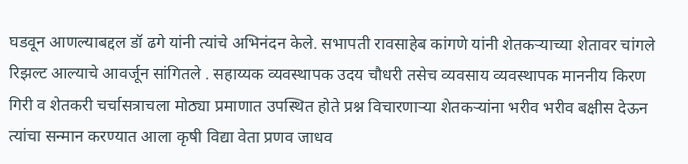घडवून आणल्याबद्दल डॉ ढगे यांनी त्यांचे अभिनंदन केले. सभापती रावसाहेब कांगणे यांनी शेतकऱ्याच्या शेतावर चांगले रिझल्ट आल्याचे आवर्जून सांगितले . सहाय्यक व्यवस्थापक उदय चौधरी तसेच व्यवसाय व्यवस्थापक माननीय किरण गिरी व शेतकरी चर्चासत्राचला मोठ्या प्रमाणात उपस्थित होते प्रश्न विचारणाऱ्या शेतकऱ्यांना भरीव भरीव बक्षीस देऊन त्यांचा सन्मान करण्यात आला कृषी विद्या वेता प्रणव जाधव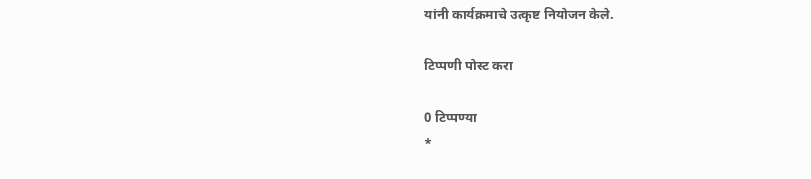यांनी कार्यक्रमाचे उत्कृष्ट नियोजन केले.

टिप्पणी पोस्ट करा

0 टिप्पण्या
*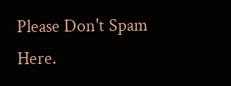Please Don't Spam Here.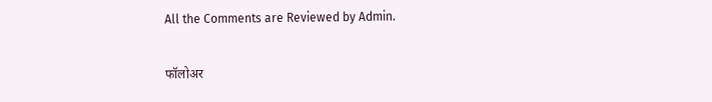All the Comments are Reviewed by Admin.

फॉलोअर